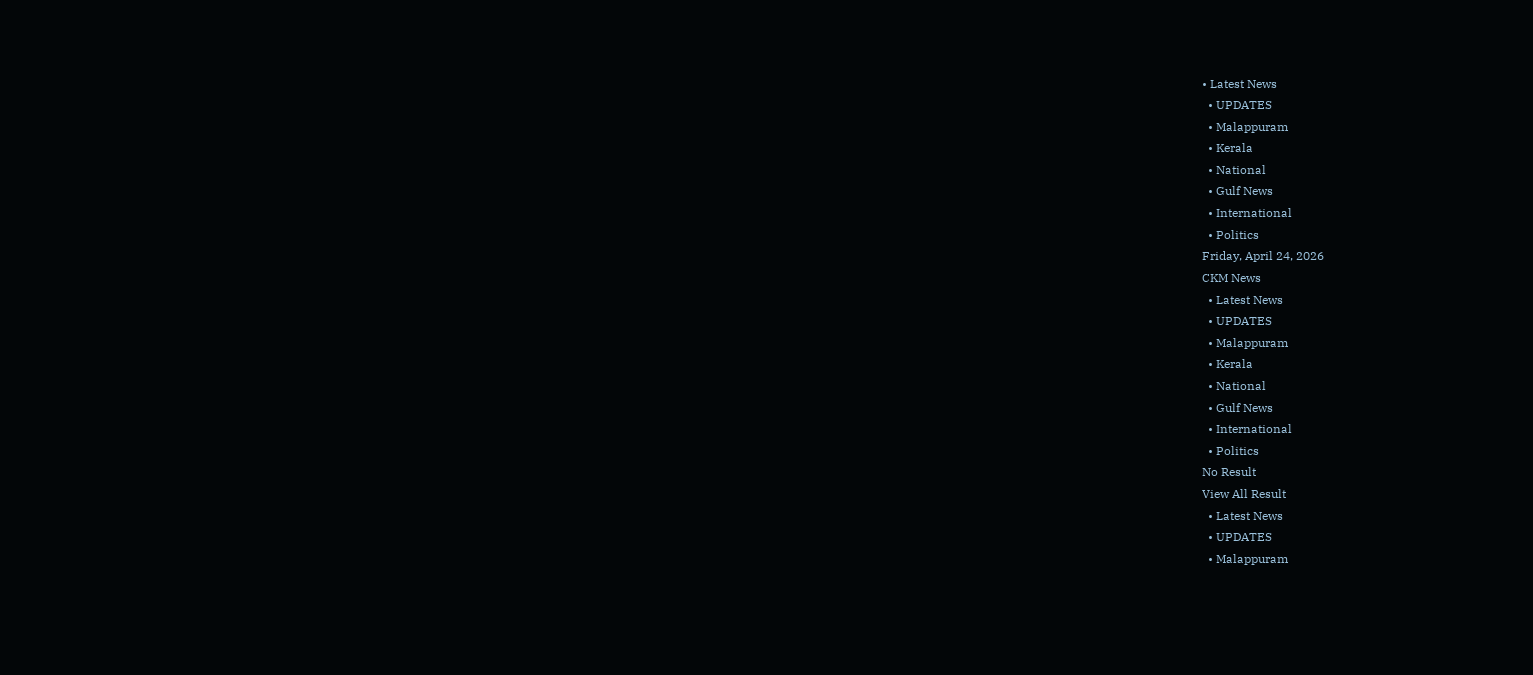• Latest News
  • UPDATES
  • Malappuram
  • Kerala
  • National
  • Gulf News
  • International
  • Politics
Friday, April 24, 2026
CKM News
  • Latest News
  • UPDATES
  • Malappuram
  • Kerala
  • National
  • Gulf News
  • International
  • Politics
No Result
View All Result
  • Latest News
  • UPDATES
  • Malappuram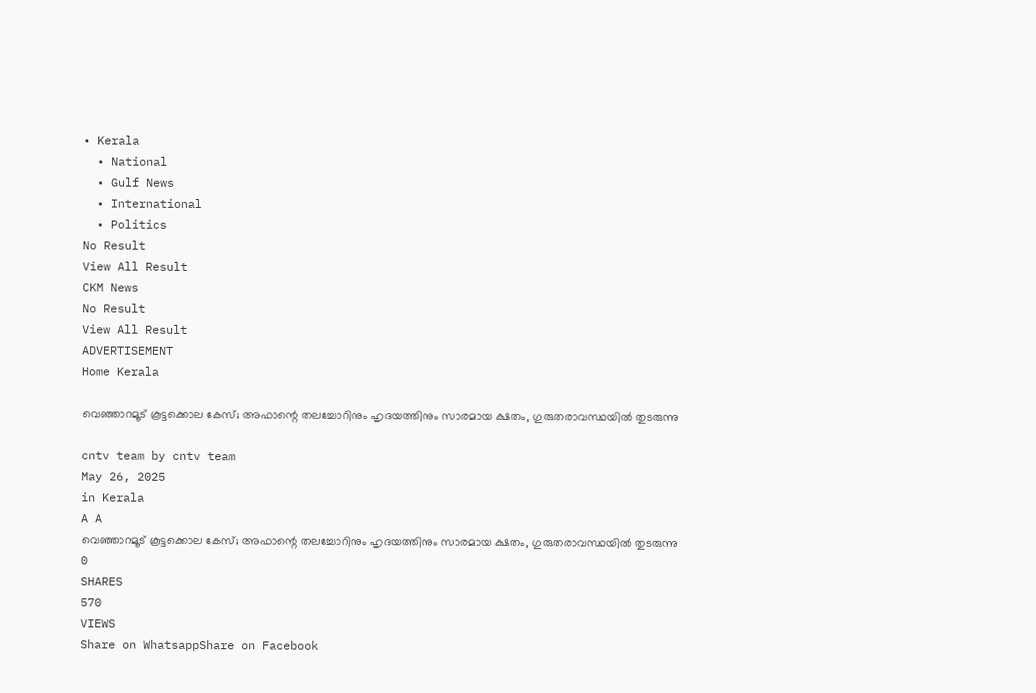• Kerala
  • National
  • Gulf News
  • International
  • Politics
No Result
View All Result
CKM News
No Result
View All Result
ADVERTISEMENT
Home Kerala

വെഞ്ഞാറമൂട് കൂട്ടക്കൊല കേസ്; അഫാന്റെ തലച്ചോറിനും ഹൃദയത്തിനും സാരമായ ക്ഷതം, ഗുരുതരാവസ്ഥയിൽ തുടരുന്നു

cntv team by cntv team
May 26, 2025
in Kerala
A A
വെഞ്ഞാറമൂട് കൂട്ടക്കൊല കേസ്; അഫാന്റെ തലച്ചോറിനും ഹൃദയത്തിനും സാരമായ ക്ഷതം, ഗുരുതരാവസ്ഥയിൽ തുടരുന്നു
0
SHARES
570
VIEWS
Share on WhatsappShare on Facebook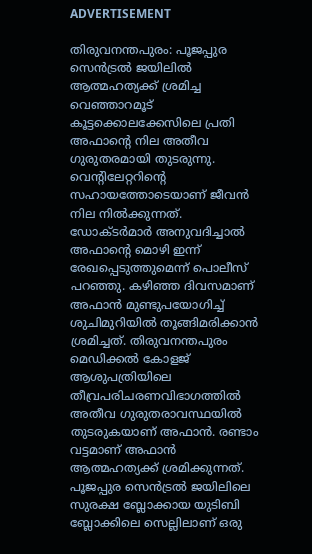ADVERTISEMENT

തിരുവനന്തപുരം: പൂജപ്പുര സെന്‍ട്രൽ ജയിലിൽ ആത്മഹത്യക്ക് ശ്രമിച്ച വെഞ്ഞാറമൂട് കൂട്ടക്കൊലക്കേസിലെ പ്രതി അഫാന്‍റെ നില അതീവ ഗുരുതരമായി തുടരുന്നു. വെന്‍റിലേറ്ററിന്‍റെ സഹായത്തോടെയാണ് ജീവൻ നില നിൽക്കുന്നത്. ഡോക്ടർമാർ അനുവദിച്ചാൽ
അഫാന്‍റെ മൊഴി ഇന്ന് രേഖപ്പെടുത്തുമെന്ന് പൊലീസ് പറഞ്ഞു. കഴിഞ്ഞ ദിവസമാണ് അഫാൻ മുണ്ടുപയോഗിച്ച് ശുചിമുറിയിൽ തൂങ്ങിമരിക്കാൻ ശ്രമിച്ചത്. തിരുവനന്തപുരം മെഡിക്കൽ കോളജ് ആശുപത്രിയിലെ തീവ്രപരിചരണവിഭാഗത്തിൽ അതീവ ഗുരുതരാവസ്ഥയിൽ തുടരുകയാണ് അഫാൻ. രണ്ടാം വട്ടമാണ് അഫാൻ ആത്മഹത്യക്ക് ശ്രമിക്കുന്നത്. പൂജപ്പുര സെൻട്രൽ ജയിലിലെ സുരക്ഷ ബ്ലോക്കായ യുടിബി ബ്ലോക്കിലെ സെല്ലിലാണ് ഒരു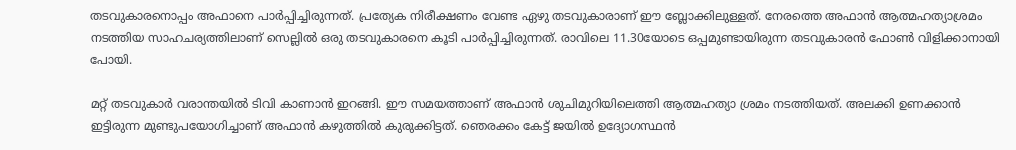തടവുകാരനൊപ്പം അഫാനെ പാർപ്പിച്ചിരുന്നത്. പ്രത്യേക നിരീക്ഷണം വേണ്ട ഏഴു തടവുകാരാണ് ഈ ബ്ലോക്കിലുള്ളത്. നേരത്തെ അഫാൻ ആത്മഹത്യാശ്രമം നടത്തിയ സാഹചര്യത്തിലാണ് സെല്ലിൽ ഒരു തടവുകാരനെ കൂടി പാർപ്പിച്ചിരുന്നത്. രാവിലെ 11.30യോടെ ഒപ്പമുണ്ടായിരുന്ന തടവുകാരൻ ഫോണ്‍ വിളിക്കാനായി പോയി.

മറ്റ് തടവുകാര്‍ വരാന്തയിൽ ടിവി കാണാൻ ഇറങ്ങി. ഈ സമയത്താണ് അഫാൻ ശുചിമുറിയിലെത്തി ആത്മഹത്യാ ശ്രമം നടത്തിയത്. അലക്കി ഉണക്കാൻ ഇട്ടിരുന്ന മുണ്ടുപയോഗിച്ചാണ് അഫാൻ കഴുത്തിൽ കുരുക്കിട്ടത്. ഞെരക്കം കേട്ട് ജയിൽ ഉദ്യോഗസ്ഥൻ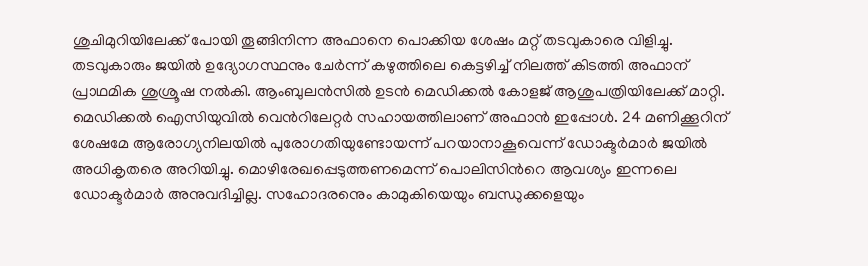ശുചിമുറിയിലേക്ക് പോയി തൂങ്ങിനിന്ന അഫാനെ പൊക്കിയ ശേഷം മറ്റ് തടവുകാരെ വിളിച്ചു. തടവുകാരും ജയിൽ ഉദ്യോഗസ്ഥനും ചേര്‍ന്ന് കഴുത്തിലെ കെട്ടഴിച്ച് നിലത്ത് കിടത്തി അഫാന് പ്രാഥമിക ശുശ്രൂഷ നൽകി. ആംബുലൻസിൽ ഉടൻ മെഡിക്കൽ കോളജ് ആശുപത്രിയിലേക്ക് മാറ്റി. മെഡിക്കൽ ഐസിയുവിൽ വെന്‍റിലേറ്റര്‍ സഹായത്തിലാണ് അഫാന്‍ ഇപ്പോള്‍. 24 മണിക്കൂറിന് ശേഷമേ ആരോഗ്യനിലയിൽ പുരോഗതിയുണ്ടോയന്ന് പറയാനാകൂവെന്ന് ഡോക്ടർമാർ ജയിൽ അധികൃതരെ അറിയിച്ചു. മൊഴിരേഖപ്പെടുത്തണമെന്ന് പൊലിസിന്‍റെ ആവശ്യം ഇന്നലെ ഡോക്ടര്‍മാര്‍ അനുവദിച്ചില്ല. സഹോദരനെും കാമുകിയെയും ബന്ധുക്കളെയും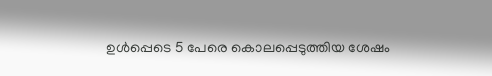ഉള്‍പ്പെടെ 5 പേരെ കൊലപ്പെടുത്തിയ ശേഷം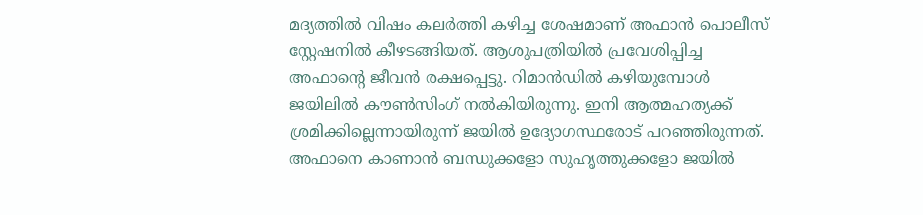മദ്യത്തിൽ വിഷം കലർത്തി കഴിച്ച ശേഷമാണ് അഫാൻ പൊലീസ് സ്റ്റേഷനിൽ കീഴടങ്ങിയത്. ആശുപത്രിയിൽ പ്രവേശിപ്പിച്ച അഫാന്‍റെ ജീവൻ രക്ഷപ്പെട്ടു. റിമാൻഡിൽ കഴിയുമ്പോള്‍ ജയിലിൽ കൗണ്‍സിംഗ് നൽകിയിരുന്നു. ഇനി ആത്മഹത്യക്ക് ശ്രമിക്കില്ലെന്നായിരുന്ന് ജയിൽ ഉദ്യോഗസ്ഥരോട് പറഞ്ഞിരുന്നത്. അഫാനെ കാണാൻ ബന്ധുക്കളോ സുഹൃത്തുക്കളോ ജയിൽ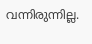വന്നിരുന്നില്ല.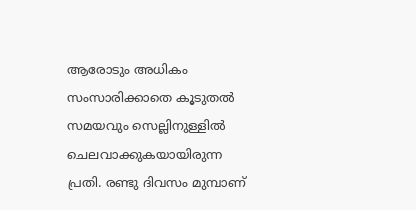ആരോടും അധികം സംസാരിക്കാതെ കൂടുതൽ സമയവും സെല്ലിനുള്ളിൽ ചെലവാക്കുകയായിരുന്ന പ്രതി. രണ്ടു ദിവസം മുമ്പാണ്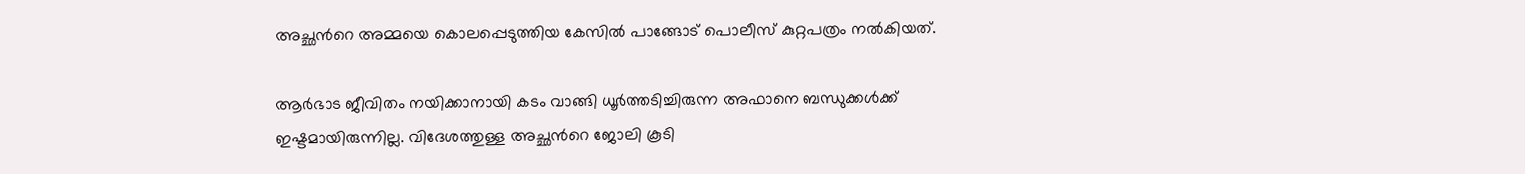അച്ഛന്‍റെ അമ്മയെ കൊലപ്പെടുത്തിയ കേസില്‍ പാങ്ങോട് പൊലീസ് കുറ്റപത്രം നൽകിയത്.

ആ‍ർഭാട ജീവിതം നയിക്കാനായി കടം വാങ്ങി ധൂർത്തടിച്ചിരുന്ന അഫാനെ ബന്ധുക്കള്‍ക്ക് ഇഷ്ടമായിരുന്നില്ല. വിദേശത്തുള്ള അച്ഛന്‍റെ ജോലി കൂടി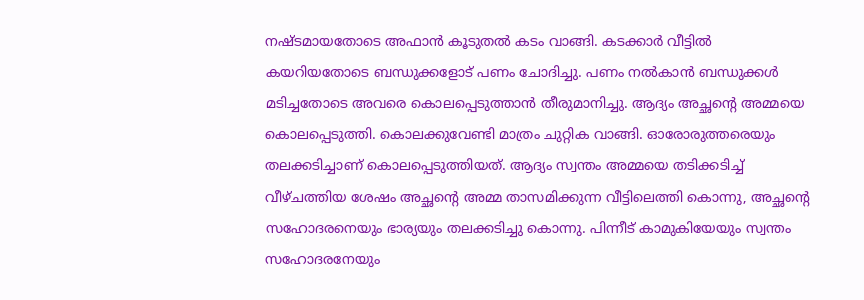നഷ്ടമായതോടെ അഫാൻ കൂടുതൽ കടം വാങ്ങി. കടക്കാർ വീട്ടിൽ കയറിയതോടെ ബന്ധുക്കളോട് പണം ചോദിച്ചു. പണം നൽകാൻ ബന്ധുക്കള്‍ മടിച്ചതോടെ അവരെ കൊലപ്പെടുത്താൻ തീരുമാനിച്ചു. ആദ്യം അച്ഛന്‍റെ അമ്മയെ കൊലപ്പെടുത്തി. കൊലക്കുവേണ്ടി മാത്രം ചുറ്റിക വാങ്ങി. ഓരോരുത്തരെയും തലക്കടിച്ചാണ് കൊലപ്പെടുത്തിയത്. ആദ്യം സ്വന്തം അമ്മയെ തടിക്കടിച്ച് വീഴ്ചത്തിയ ശേഷം അച്ഛന്‍റെ അമ്മ താസമിക്കുന്ന വീട്ടിലെത്തി കൊന്നു, അച്ഛന്‍റെ സഹോദരനെയും ഭാര്യയും തലക്കടിച്ചു കൊന്നു. പിന്നീട് കാമുകിയേയും സ്വന്തം സഹോദരനേയും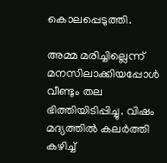കൊലപ്പെടുത്തി.

അമ്മ മരിച്ചില്ലെന്ന് മനസിലാക്കിയപ്പോൾ വീണ്ടും തല ഭിത്തിയിടിപ്പിച്ചു. വിഷം മദ്യത്തിൽ കലർത്തി കഴിച്ച്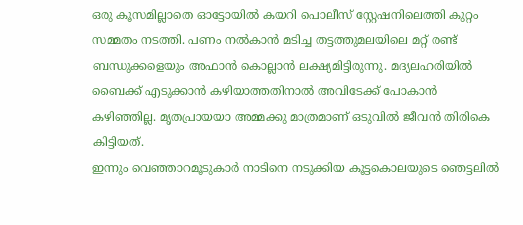ഒരു കൂസമില്ലാതെ ഓട്ടോയിൽ കയറി പൊലീസ് സ്റ്റേഷനിലെത്തി കുറ്റം സമ്മതം നടത്തി. പണം നൽകാൻ മടിച്ച തട്ടത്തുമലയിലെ മറ്റ് രണ്ട് ബന്ധുക്കളെയും അഫാൻ കൊല്ലാൻ ലക്ഷ്യമിട്ടിരുന്നു. മദ്യലഹരിയിൽ ബൈക്ക് എടുക്കാൻ കഴിയാത്തതിനാൽ അവിടേക്ക് പോകാൻ കഴിഞ്ഞില്ല. മൃതപ്രായയാ അമ്മക്കു മാത്രമാണ് ഒടുവിൽ ജീവൻ തിരികെ കിട്ടിയത്.
ഇന്നും വെഞ്ഞാറമൂടുകാർ നാടിനെ നടുക്കിയ കൂട്ടകൊലയുടെ ഞെട്ടലിൽ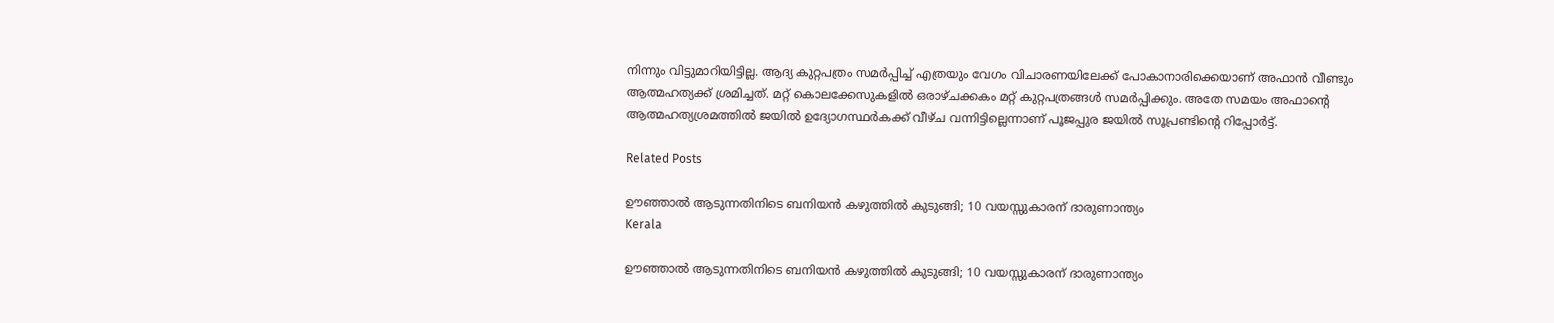നിന്നും വിട്ടുമാറിയിട്ടില്ല. ആദ്യ കുറ്റപത്രം സമർപ്പിച്ച് എത്രയും വേഗം വിചാരണയിലേക്ക് പോകാനാരിക്കെയാണ് അഫാൻ വീണ്ടും ആത്മഹത്യക്ക് ശ്രമിച്ചത്. മറ്റ് കൊലക്കേസുകളിൽ ഒരാഴ്ചക്കകം മറ്റ് കുറ്റപത്രങ്ങള്‍ സമർപ്പിക്കും. അതേ സമയം അഫാന്‍റെ ആത്മഹത്യശ്രമത്തിൽ ജയിൽ ഉദ്യോഗസ്ഥർകക്ക് വീഴ്ച വന്നിട്ടില്ലെന്നാണ് പൂജപ്പുര ജയിൽ സൂപ്രണ്ടിന്‍റെ റിപ്പോർട്ട്.

Related Posts

ഊഞ്ഞാല്‍ ആടുന്നതിനിടെ ബനിയന്‍ കഴുത്തില്‍ കുടുങ്ങി; 10 വയസ്സുകാരന് ദാരുണാന്ത്യം
Kerala

ഊഞ്ഞാല്‍ ആടുന്നതിനിടെ ബനിയന്‍ കഴുത്തില്‍ കുടുങ്ങി; 10 വയസ്സുകാരന് ദാരുണാന്ത്യം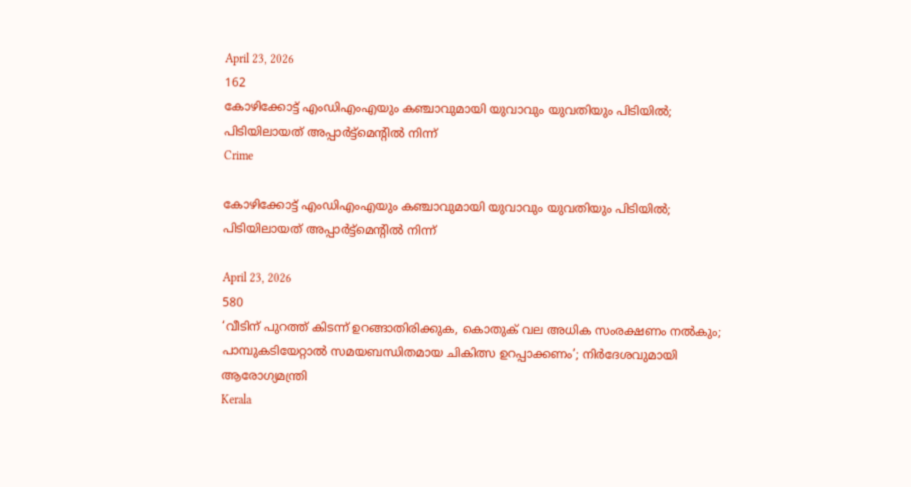April 23, 2026
162
കോഴിക്കോട്ട് എംഡിഎംഎയും കഞ്ചാവുമായി യുവാവും യുവതിയും പിടിയിൽ; പിടിയിലായത് അപ്പാർട്ട്മെന്റിൽ നിന്ന്
Crime

കോഴിക്കോട്ട് എംഡിഎംഎയും കഞ്ചാവുമായി യുവാവും യുവതിയും പിടിയിൽ; പിടിയിലായത് അപ്പാർട്ട്മെന്റിൽ നിന്ന്

April 23, 2026
580
‘വീടിന് പുറത്ത് കിടന്ന് ഉറങ്ങാതിരിക്കുക, കൊതുക് വല അധിക സംരക്ഷണം നല്‍കും; പാമ്പുകടിയേറ്റാല്‍ സമയബന്ധിതമായ ചികിത്സ ഉറപ്പാക്കണം’; നിർദേശവുമായി ആരോഗ്യമന്ത്രി
Kerala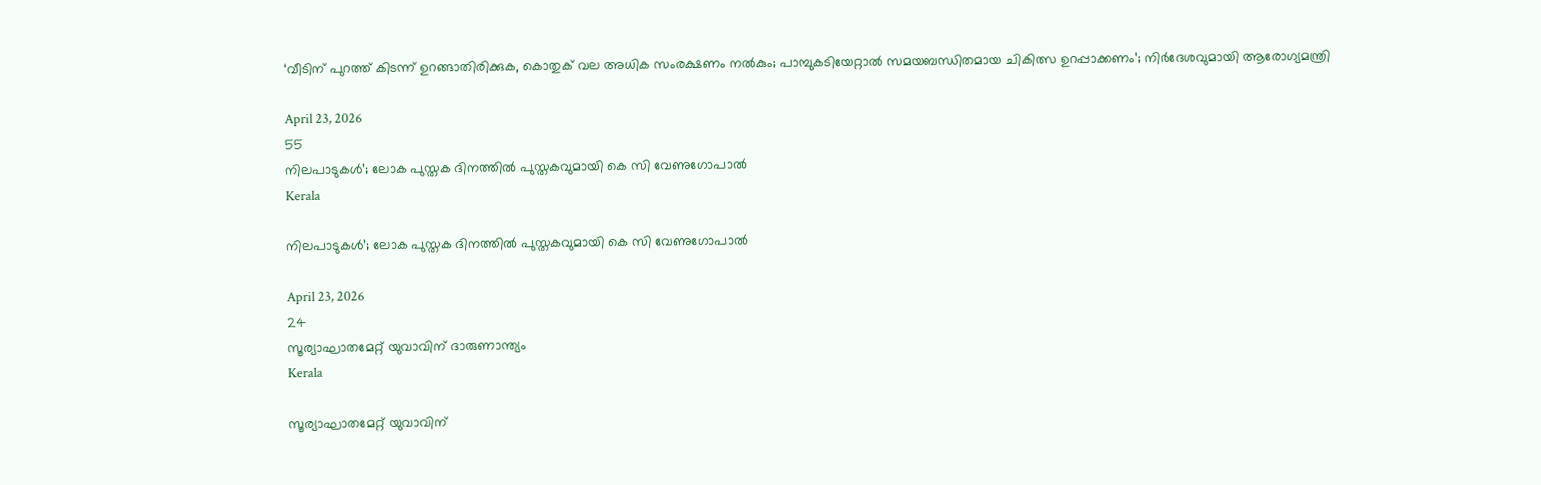‘വീടിന് പുറത്ത് കിടന്ന് ഉറങ്ങാതിരിക്കുക, കൊതുക് വല അധിക സംരക്ഷണം നല്‍കും; പാമ്പുകടിയേറ്റാല്‍ സമയബന്ധിതമായ ചികിത്സ ഉറപ്പാക്കണം’; നിർദേശവുമായി ആരോഗ്യമന്ത്രി

April 23, 2026
55
നിലപാടുകള്‍’; ലോക പുസ്തക ദിനത്തില്‍ പുസ്തകവുമായി കെ സി വേണുഗോപാല്‍
Kerala

നിലപാടുകള്‍’; ലോക പുസ്തക ദിനത്തില്‍ പുസ്തകവുമായി കെ സി വേണുഗോപാല്‍

April 23, 2026
24
സൂര്യാഘാതമേറ്റ് യുവാവിന് ദാരുണാന്ത്യം
Kerala

സൂര്യാഘാതമേറ്റ് യുവാവിന്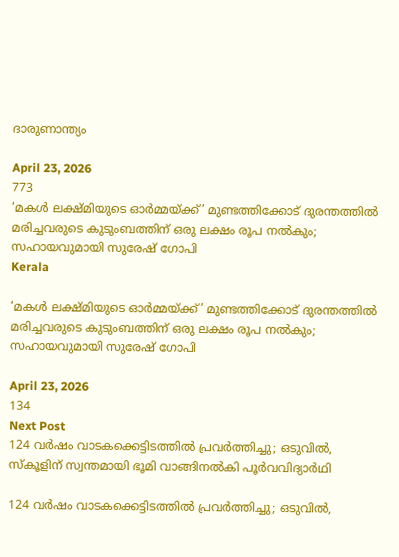ദാരുണാന്ത്യം

April 23, 2026
773
‘മകൾ ലക്ഷ്‌മിയുടെ ഓർമ്മയ്ക്ക്’ മുണ്ടത്തിക്കോട് ദുരന്തത്തിൽ മരിച്ചവരുടെ കുടുംബത്തിന് ഒരു ലക്ഷം രൂപ നൽകും; സഹായവുമായി സുരേഷ് ഗോപി
Kerala

‘മകൾ ലക്ഷ്‌മിയുടെ ഓർമ്മയ്ക്ക്’ മുണ്ടത്തിക്കോട് ദുരന്തത്തിൽ മരിച്ചവരുടെ കുടുംബത്തിന് ഒരു ലക്ഷം രൂപ നൽകും; സഹായവുമായി സുരേഷ് ഗോപി

April 23, 2026
134
Next Post
124 വർഷം വാടകക്കെട്ടിടത്തിൽ പ്രവർത്തിച്ചു; ഒടുവിൽ, സ്കൂളിന് സ്വന്തമായി ഭൂമി വാങ്ങിനൽകി പൂർവവിദ്യാർഥി

124 വർഷം വാടകക്കെട്ടിടത്തിൽ പ്രവർത്തിച്ചു; ഒടുവിൽ,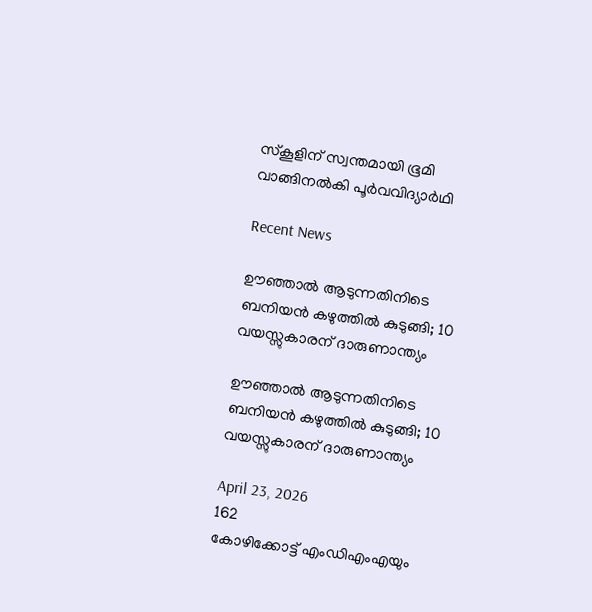സ്കൂളിന് സ്വന്തമായി ഭൂമി വാങ്ങിനൽകി പൂർവവിദ്യാർഥി

Recent News

ഊഞ്ഞാല്‍ ആടുന്നതിനിടെ ബനിയന്‍ കഴുത്തില്‍ കുടുങ്ങി; 10 വയസ്സുകാരന് ദാരുണാന്ത്യം

ഊഞ്ഞാല്‍ ആടുന്നതിനിടെ ബനിയന്‍ കഴുത്തില്‍ കുടുങ്ങി; 10 വയസ്സുകാരന് ദാരുണാന്ത്യം

April 23, 2026
162
കോഴിക്കോട്ട് എംഡിഎംഎയും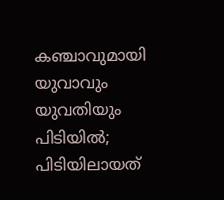കഞ്ചാവുമായി യുവാവും യുവതിയും പിടിയിൽ; പിടിയിലായത്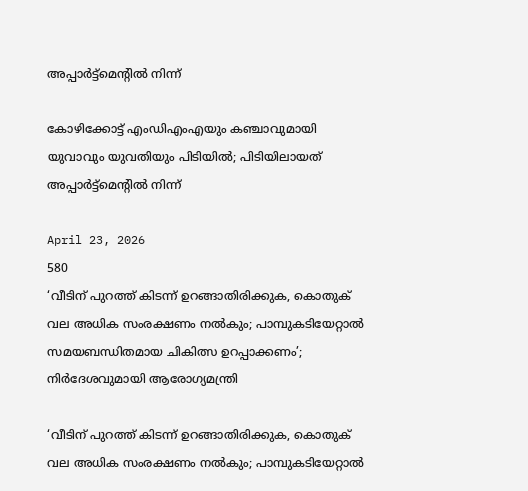അപ്പാർട്ട്മെന്റിൽ നിന്ന്

കോഴിക്കോട്ട് എംഡിഎംഎയും കഞ്ചാവുമായി യുവാവും യുവതിയും പിടിയിൽ; പിടിയിലായത് അപ്പാർട്ട്മെന്റിൽ നിന്ന്

April 23, 2026
580
‘വീടിന് പുറത്ത് കിടന്ന് ഉറങ്ങാതിരിക്കുക, കൊതുക് വല അധിക സംരക്ഷണം നല്‍കും; പാമ്പുകടിയേറ്റാല്‍ സമയബന്ധിതമായ ചികിത്സ ഉറപ്പാക്കണം’; നിർദേശവുമായി ആരോഗ്യമന്ത്രി

‘വീടിന് പുറത്ത് കിടന്ന് ഉറങ്ങാതിരിക്കുക, കൊതുക് വല അധിക സംരക്ഷണം നല്‍കും; പാമ്പുകടിയേറ്റാല്‍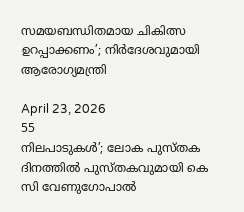സമയബന്ധിതമായ ചികിത്സ ഉറപ്പാക്കണം’; നിർദേശവുമായി ആരോഗ്യമന്ത്രി

April 23, 2026
55
നിലപാടുകള്‍’; ലോക പുസ്തക ദിനത്തില്‍ പുസ്തകവുമായി കെ സി വേണുഗോപാല്‍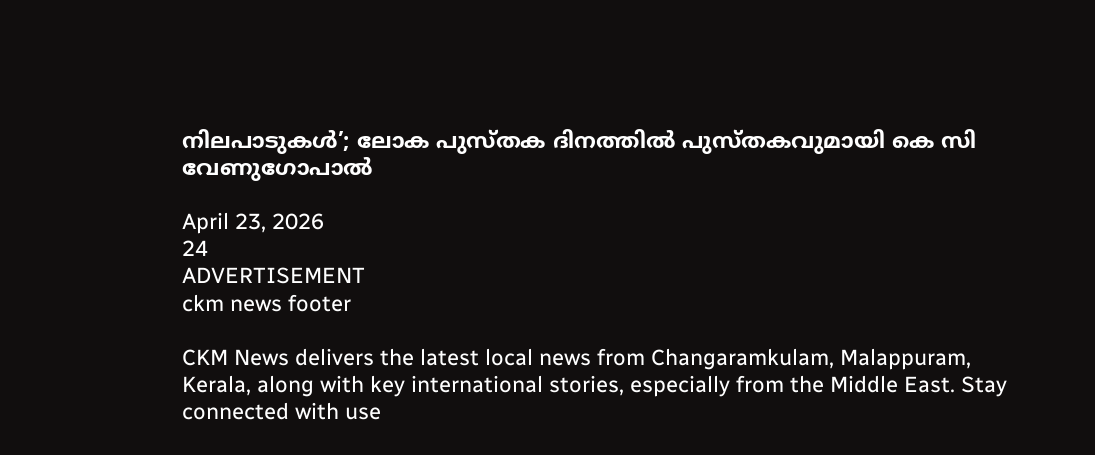നിലപാടുകള്‍’; ലോക പുസ്തക ദിനത്തില്‍ പുസ്തകവുമായി കെ സി വേണുഗോപാല്‍

April 23, 2026
24
ADVERTISEMENT
ckm news footer

CKM News delivers the latest local news from Changaramkulam, Malappuram, Kerala, along with key international stories, especially from the Middle East. Stay connected with use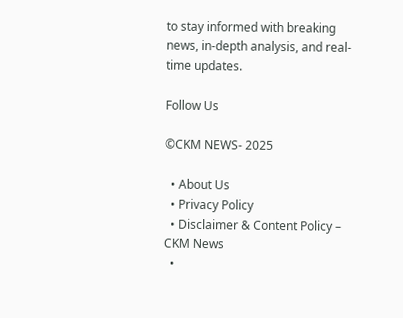to stay informed with breaking news, in-depth analysis, and real-time updates.

Follow Us

©CKM NEWS- 2025

  • About Us
  • Privacy Policy
  • Disclaimer & Content Policy – CKM News
  •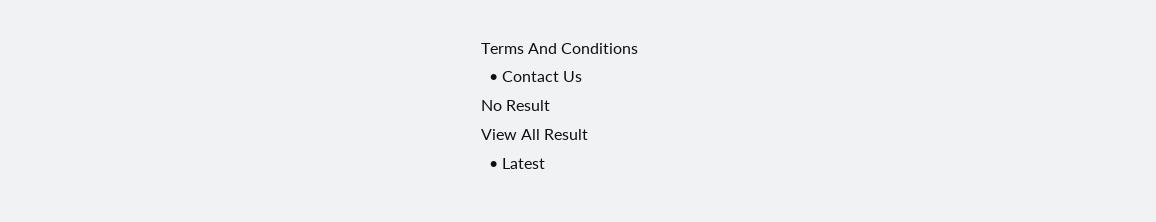Terms And Conditions
  • Contact Us
No Result
View All Result
  • Latest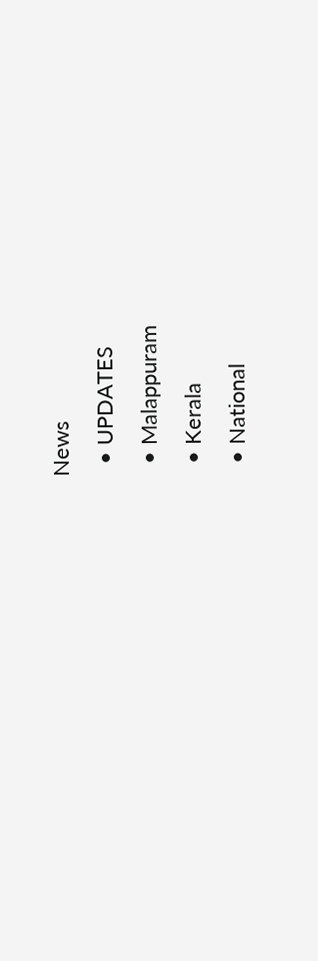News
  • UPDATES
  • Malappuram
  • Kerala
  • National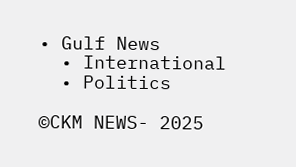• Gulf News
  • International
  • Politics

©CKM NEWS- 2025